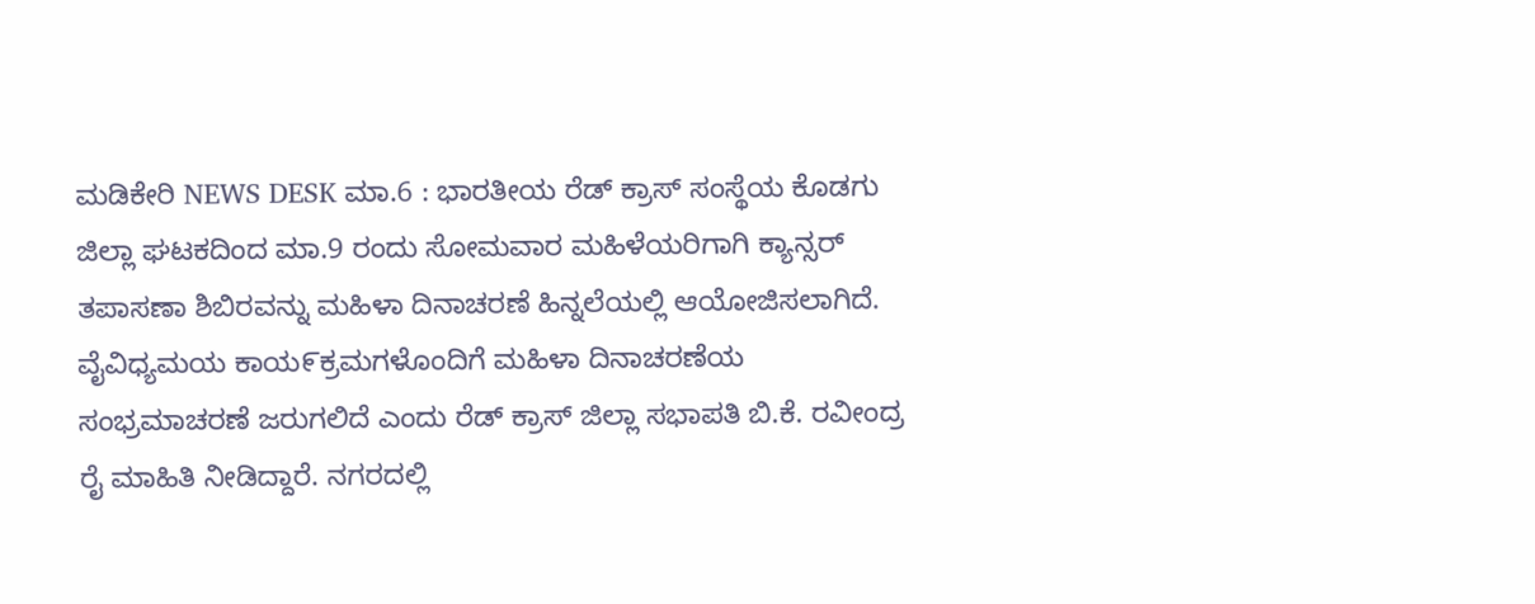ಮಡಿಕೇರಿ NEWS DESK ಮಾ.6 : ಭಾರತೀಯ ರೆಡ್ ಕ್ರಾಸ್ ಸಂಸ್ಥೆಯ ಕೊಡಗು ಜಿಲ್ಲಾ ಘಟಕದಿಂದ ಮಾ.9 ರಂದು ಸೋಮವಾರ ಮಹಿಳೆಯರಿಗಾಗಿ ಕ್ಯಾನ್ಸರ್ ತಪಾಸಣಾ ಶಿಬಿರವನ್ನು ಮಹಿಳಾ ದಿನಾಚರಣೆ ಹಿನ್ನಲೆಯಲ್ಲಿ ಆಯೋಜಿಸಲಾಗಿದೆ. ವೈವಿಧ್ಯಮಯ ಕಾಯ೯ಕ್ರಮಗಳೊಂದಿಗೆ ಮಹಿಳಾ ದಿನಾಚರಣೆಯ ಸಂಭ್ರಮಾಚರಣೆ ಜರುಗಲಿದೆ ಎಂದು ರೆಡ್ ಕ್ರಾಸ್ ಜಿಲ್ಲಾ ಸಭಾಪತಿ ಬಿ.ಕೆ. ರವೀಂದ್ರ ರೈ ಮಾಹಿತಿ ನೀಡಿದ್ದಾರೆ. ನಗರದಲ್ಲಿ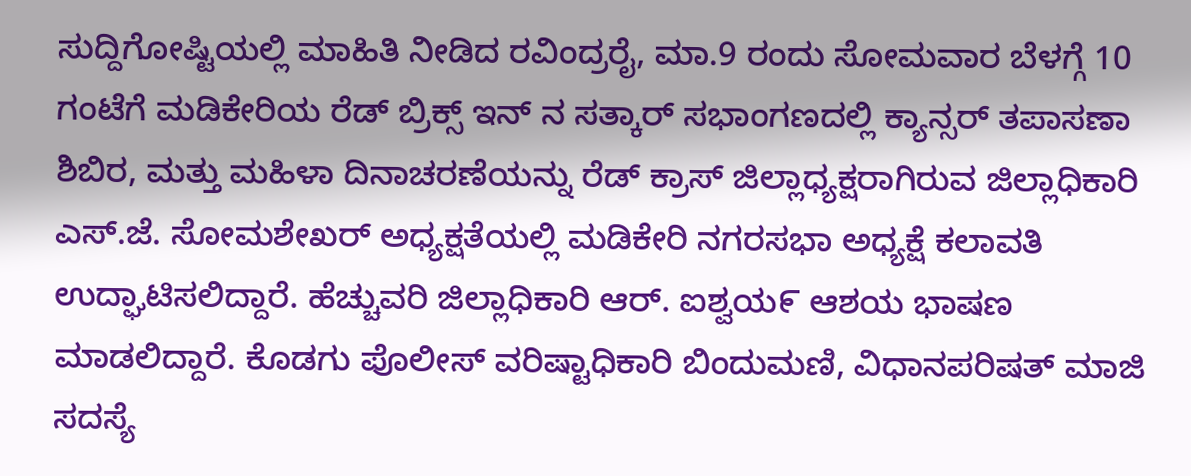ಸುದ್ದಿಗೋಷ್ಟಿಯಲ್ಲಿ ಮಾಹಿತಿ ನೀಡಿದ ರವಿಂದ್ರರೈ, ಮಾ.9 ರಂದು ಸೋಮವಾರ ಬೆಳಗ್ಗೆ 10 ಗಂಟೆಗೆ ಮಡಿಕೇರಿಯ ರೆಡ್ ಬ್ರಿಕ್ಸ್ ಇನ್ ನ ಸತ್ಕಾರ್ ಸಭಾಂಗಣದಲ್ಲಿ ಕ್ಯಾನ್ಸರ್ ತಪಾಸಣಾ ಶಿಬಿರ, ಮತ್ತು ಮಹಿಳಾ ದಿನಾಚರಣೆಯನ್ನು ರೆಡ್ ಕ್ರಾಸ್ ಜಿಲ್ಲಾಧ್ಯಕ್ಷರಾಗಿರುವ ಜಿಲ್ಲಾಧಿಕಾರಿ ಎಸ್.ಜೆ. ಸೋಮಶೇಖರ್ ಅಧ್ಯಕ್ಷತೆಯಲ್ಲಿ ಮಡಿಕೇರಿ ನಗರಸಭಾ ಅಧ್ಯಕ್ಷೆ ಕಲಾವತಿ ಉದ್ಘಾಟಿಸಲಿದ್ದಾರೆ. ಹೆಚ್ಚುವರಿ ಜಿಲ್ಲಾಧಿಕಾರಿ ಆರ್. ಐಶ್ವಯ೯ ಆಶಯ ಭಾಷಣ ಮಾಡಲಿದ್ದಾರೆ. ಕೊಡಗು ಪೊಲೀಸ್ ವರಿಷ್ಟಾಧಿಕಾರಿ ಬಿಂದುಮಣಿ, ವಿಧಾನಪರಿಷತ್ ಮಾಜಿ ಸದಸ್ಯೆ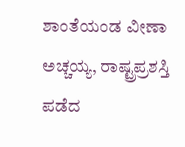ಶಾಂತೆಯಂಡ ವೀಣಾ ಅಚ್ಚಯ್ಯ, ರಾಷ್ಟ್ರಪ್ರಶಸ್ತಿ ಪಡೆದ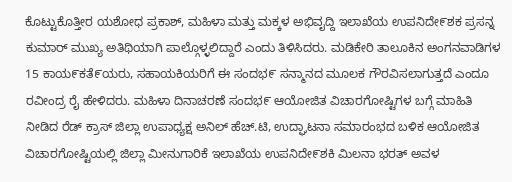ಕೊಟ್ಟುಕೊತ್ತೀರ ಯಶೋಧ ಪ್ರಕಾಶ್, ಮಹಿಳಾ ಮತ್ತು ಮಕ್ಕಳ ಅಭಿವೖದ್ದಿ ಇಲಾಖೆಯ ಉಪನಿದೇ೯ಶಕ ಪ್ರಸನ್ನ ಕುಮಾರ್ ಮುಖ್ಯ ಅತಿಥಿಯಾಗಿ ಪಾಲ್ಗೊಳ್ಳಲಿದ್ದಾರೆ ಎಂದು ತಿಳಿಸಿದರು. ಮಡಿಕೇರಿ ತಾಲೂಕಿನ ಅಂಗನವಾಡಿಗಳ 15 ಕಾಯ೯ಕತೆ೯ಯರು, ಸಹಾಯಕಿಯರಿಗೆ ಈ ಸಂದಭ೯ ಸನ್ಮಾನದ ಮೂಲಕ ಗೌರವಿಸಲಾಗುತ್ತದೆ ಎಂದೂ ರವೀಂದ್ರ ರೈ ಹೇಳಿದರು. ಮಹಿಳಾ ದಿನಾಚರಣೆ ಸಂದಭ೯ ಆಯೋಜಿತ ವಿಚಾರಗೋಷ್ಟಿಗಳ ಬಗ್ಗೆ ಮಾಹಿತಿ ನೀಡಿದ ರೆಡ್ ಕ್ರಾಸ್ ಜಿಲ್ಲಾ ಉಪಾಧ್ಯಕ್ಷ ಅನಿಲ್ ಹೆಚ್.ಟಿ, ಉದ್ಘಾಟನಾ ಸಮಾರಂಭದ ಬಳಿಕ ಆಯೋಜಿತ ವಿಚಾರಗೋಷ್ಟಿಯಲ್ಲಿ ಜಿಲ್ಲಾ ಮೀನುಗಾರಿಕೆ ಇಲಾಖೆಯ ಉಪನಿದೇ೯ಶಕಿ ಮಿಲನಾ ಭರತ್ ಅವಳ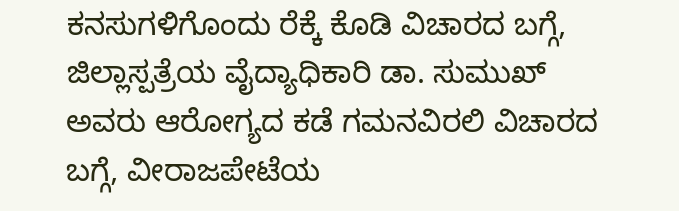ಕನಸುಗಳಿಗೊಂದು ರೆಕ್ಕೆ ಕೊಡಿ ವಿಚಾರದ ಬಗ್ಗೆ, ಜಿಲ್ಲಾಸ್ಪತ್ರೆಯ ವೈದ್ಯಾಧಿಕಾರಿ ಡಾ. ಸುಮುಖ್ ಅವರು ಆರೋಗ್ಯದ ಕಡೆ ಗಮನವಿರಲಿ ವಿಚಾರದ ಬಗ್ಗೆ, ವೀರಾಜಪೇಟೆಯ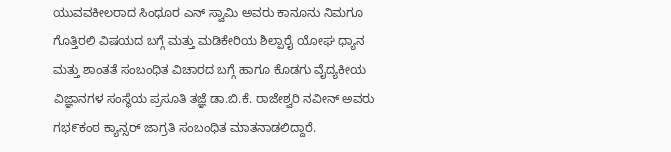ಯುವವಕೀಲರಾದ ಸಿಂಧೂರ ಎನ್ ಸ್ವಾಮಿ ಅವರು ಕಾನೂನು ನಿಮಗೂ ಗೊತ್ತಿರಲಿ ವಿಷಯದ ಬಗ್ಗೆ ಮತ್ತು ಮಡಿಕೇರಿಯ ಶಿಲ್ಪಾರೈ ಯೋಘ ಧ್ಯಾನ ಮತ್ತು ಶಾಂತತೆ ಸಂಬಂಧಿತ ವಿಚಾರದ ಬಗ್ಗೆ ಹಾಗೂ ಕೊಡಗು ವೈದ್ಯಕೀಯ ವಿಜ್ಞಾನಗಳ ಸಂಸ್ಥೆಯ ಪ್ರಸೂತಿ ತಜ್ಞೆ ಡಾ.ಬಿ.ಕೆ. ರಾಜೇಶ್ವರಿ ನವೀನ್ ಅವರು ಗಭ೯ಕಂಠ ಕ್ಯಾನ್ಸರ್ ಜಾಗ್ರತಿ ಸಂಬಂಧಿತ ಮಾತನಾಡಲಿದ್ದಾರೆ.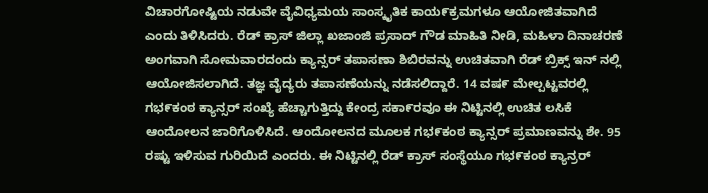ವಿಚಾರಗೋಷ್ಟಿಯ ನಡುವೇ ವೈವಿಧ್ಯಮಯ ಸಾಂಸ್ಕೖತಿಕ ಕಾಯ೯ಕ್ರಮಗಳೂ ಆಯೋಜಿತವಾಗಿದೆ ಎಂದು ತಿಳಿಸಿದರು. ರೆಡ್ ಕ್ರಾಸ್ ಜಿಲ್ಲಾ ಖಜಾಂಜಿ ಪ್ರಸಾದ್ ಗೌಡ ಮಾಹಿತಿ ನೀಡಿ, ಮಹಿಳಾ ದಿನಾಚರಣೆ ಅಂಗವಾಗಿ ಸೋಮವಾರದಂದು ಕ್ಯಾನ್ಸರ್ ತಪಾಸಣಾ ಶಿಬಿರವನ್ನು ಉಚಿತವಾಗಿ ರೆಡ್ ಬ್ರಿಕ್ಸ್ ಇನ್ ನಲ್ಲಿ ಆಯೋಜಿಸಲಾಗಿದೆ. ತಜ್ಞ ವೈದ್ಯರು ತಪಾಸಣೆಯನ್ನು ನಡೆಸಲಿದ್ದಾರೆ. 14 ವಷ೯ ಮೇಲ್ಪಟ್ಟವರಲ್ಲಿ ಗಭ೯ಕಂಠ ಕ್ಯಾನ್ಸರ್ ಸಂಖ್ಯೆ ಹೆಚ್ಚಾಗುತ್ತಿದ್ದು ಕೇಂದ್ರ ಸಕಾ೯ರವೂ ಈ ನಿಟ್ಟಿನಲ್ಲಿ ಉಚಿತ ಲಸಿಕೆ ಆಂದೋಲನ ಜಾರಿಗೊಳಿಸಿದೆ. ಆಂದೋಲನದ ಮೂಲಕ ಗಭ೯ಕಂಠ ಕ್ಯಾನ್ಸರ್ ಪ್ರಮಾಣವನ್ನು ಶೇ. 95 ರಷ್ಟು ಇಳಿಸುವ ಗುರಿಯಿದೆ ಎಂದರು. ಈ ನಿಟ್ಟಿನಲ್ಲಿ ರೆಡ್ ಕ್ರಾಸ್ ಸಂಸ್ಥೆಯೂ ಗಭ೯ಕಂಠ ಕ್ಯಾನ್ರರ್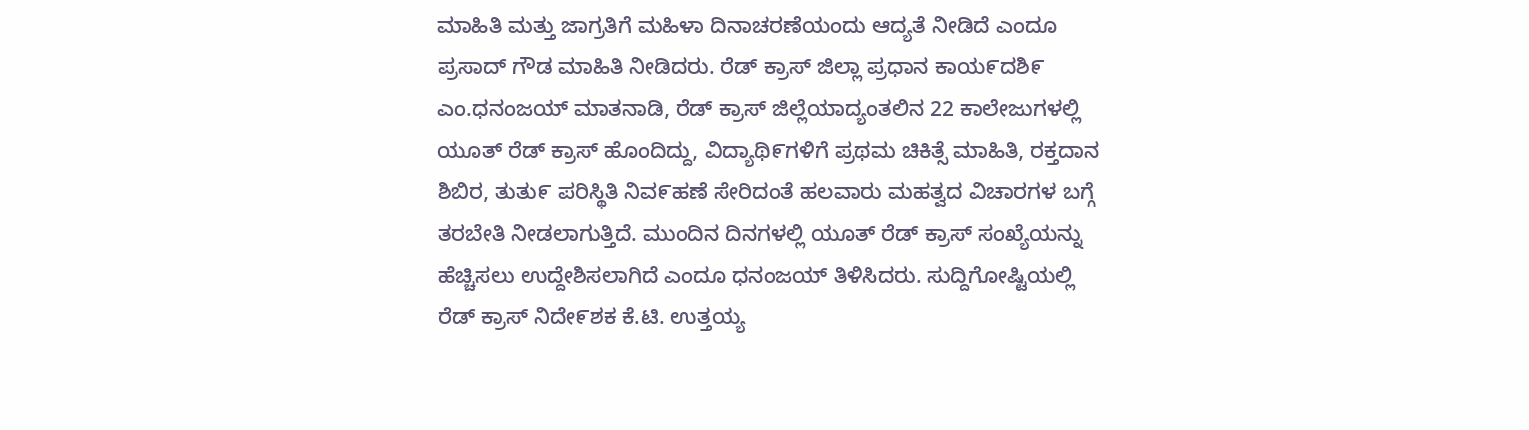ಮಾಹಿತಿ ಮತ್ತು ಜಾಗ್ರತಿಗೆ ಮಹಿಳಾ ದಿನಾಚರಣೆಯಂದು ಆದ್ಯತೆ ನೀಡಿದೆ ಎಂದೂ ಪ್ರಸಾದ್ ಗೌಡ ಮಾಹಿತಿ ನೀಡಿದರು. ರೆಡ್ ಕ್ರಾಸ್ ಜಿಲ್ಲಾ ಪ್ರಧಾನ ಕಾಯ೯ದಶಿ೯ ಎಂ.ಧನಂಜಯ್ ಮಾತನಾಡಿ, ರೆಡ್ ಕ್ರಾಸ್ ಜಿಲ್ಲೆಯಾದ್ಯಂತಲಿನ 22 ಕಾಲೇಜುಗಳಲ್ಲಿ ಯೂತ್ ರೆಡ್ ಕ್ರಾಸ್ ಹೊಂದಿದ್ದು, ವಿದ್ಯಾಥಿ೯ಗಳಿಗೆ ಪ್ರಥಮ ಚಿಕಿತ್ಸೆ ಮಾಹಿತಿ, ರಕ್ತದಾನ ಶಿಬಿರ, ತುತು೯ ಪರಿಸ್ಥಿತಿ ನಿವ೯ಹಣೆ ಸೇರಿದಂತೆ ಹಲವಾರು ಮಹತ್ವದ ವಿಚಾರಗಳ ಬಗ್ಗೆ ತರಬೇತಿ ನೀಡಲಾಗುತ್ತಿದೆ. ಮುಂದಿನ ದಿನಗಳಲ್ಲಿ ಯೂತ್ ರೆಡ್ ಕ್ರಾಸ್ ಸಂಖ್ಯೆಯನ್ನು ಹೆಚ್ಚಿಸಲು ಉದ್ದೇಶಿಸಲಾಗಿದೆ ಎಂದೂ ಧನಂಜಯ್ ತಿಳಿಸಿದರು. ಸುದ್ದಿಗೋಷ್ಟಿಯಲ್ಲಿ ರೆಡ್ ಕ್ರಾಸ್ ನಿದೇ೯ಶಕ ಕೆ.ಟಿ. ಉತ್ತಯ್ಯ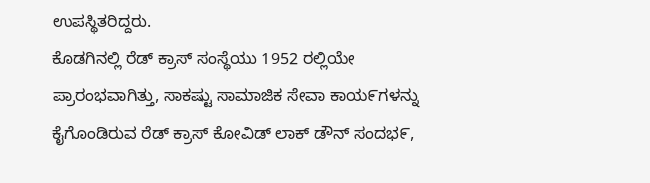ಉಪಸ್ಥಿತರಿದ್ದರು.
ಕೊಡಗಿನಲ್ಲಿ ರೆಡ್ ಕ್ರಾಸ್ ಸಂಸ್ಥೆಯು 1952 ರಲ್ಲಿಯೇ ಪ್ರಾರಂಭವಾಗಿತ್ತು, ಸಾಕಷ್ಟು ಸಾಮಾಜಿಕ ಸೇವಾ ಕಾಯ೯ಗಳನ್ನು ಕೈಗೊಂಡಿರುವ ರೆಡ್ ಕ್ರಾಸ್ ಕೋವಿಡ್ ಲಾಕ್ ಡೌನ್ ಸಂದಭ೯,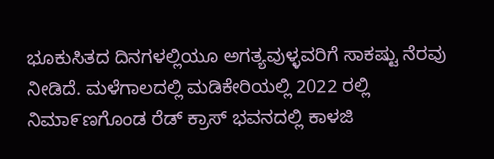ಭೂಕುಸಿತದ ದಿನಗಳಲ್ಲಿಯೂ ಅಗತ್ಯವುಳ್ಳವರಿಗೆ ಸಾಕಷ್ಟು ನೆರವು ನೀಡಿದೆ. ಮಳೆಗಾಲದಲ್ಲಿ ಮಡಿಕೇರಿಯಲ್ಲಿ 2022 ರಲ್ಲಿ ನಿಮಾ೯ಣಗೊಂಡ ರೆಡ್ ಕ್ರಾಸ್ ಭವನದಲ್ಲಿ ಕಾಳಜಿ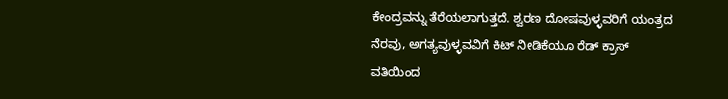ಕೇಂದ್ರವನ್ನು ತೆರೆಯಲಾಗುತ್ತದೆ. ಶ್ವರಣ ದೋಷವುಳ್ಳವರಿಗೆ ಯಂತ್ರದ ನೆರವು, ಅಗತ್ಯವುಳ್ಳವವಿಗೆ ಕಿಟ್ ನೀಡಿಕೆಯೂ ರೆಡ್ ಕ್ರಾಸ್ ವತಿಯಿಂದ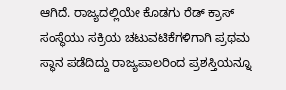ಆಗಿದೆ. ರಾಜ್ಯದಲ್ಲಿಯೇ ಕೊಡಗು ರೆಡ್ ಕ್ರಾಸ್ ಸಂಸ್ಥೆಯು ಸಕ್ರಿಯ ಚಟುವಟಿಕೆಗಳಿಗಾಗಿ ಪ್ರಥಮ ಸ್ಥಾನ ಪಡೆದಿದ್ದು ರಾಜ್ಯಪಾಲರಿಂದ ಪ್ರಶಸ್ತಿಯನ್ನೂ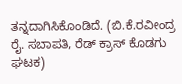ತನ್ನದಾಗಿಸಿಕೊಂಡಿದೆ. (ಬಿ.ಕೆ.ರವೀಂದ್ರ ರೈ. ಸಬಾಪತಿ, ರೆಡ್ ಕ್ರಾಸ್ ಕೊಡಗು ಘಟಕ)